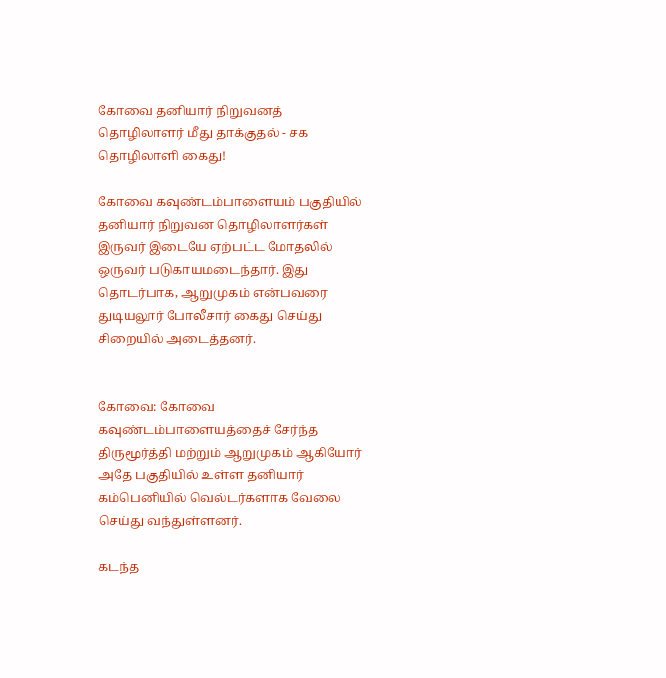கோவை தனியார் நிறுவனத் தொழிலாளர் மீது தாக்குதல் - சக தொழிலாளி கைது!

கோவை கவுண்டம்பாளையம் பகுதியில் தனியார் நிறுவன தொழிலாளர்கள் இருவர் இடையே ஏற்பட்ட மோதலில் ஒருவர் படுகாயமடைந்தார். இது தொடர்பாக, ஆறுமுகம் என்பவரை துடியலூர் போலீசார் கைது செய்து சிறையில் அடைத்தனர்.


கோவை: கோவை கவுண்டம்பாளையத்தைச் சேர்ந்த திருமூர்த்தி மற்றும் ஆறுமுகம் ஆகியோர் அதே பகுதியில் உள்ள தனியார் கம்பெனியில் வெல்டர்களாக வேலை செய்து வந்துள்ளனர்.

கடந்த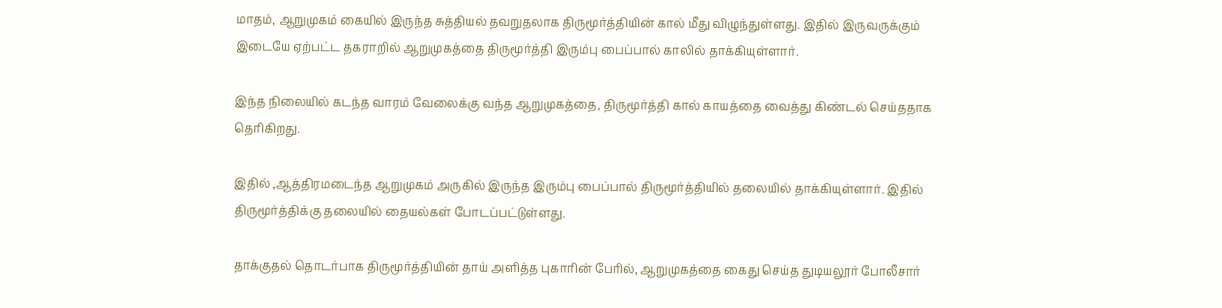மாதம், ஆறுமுகம் கையில் இருந்த சுத்தியல் தவறுதலாக திருமூர்த்தியின் கால் மீது விழுந்துள்ளது. இதில் இருவருக்கும் இடையே ஏற்பட்ட தகராறில் ஆறுமுகத்தை திருமூர்த்தி இரும்பு பைப்பால் காலில் தாக்கியுள்ளார்.

இந்த நிலையில் கடந்த வாரம் வேலைக்கு வந்த ஆறுமுகத்தை, திருமூர்த்தி கால் காயத்தை வைத்து கிண்டல் செய்ததாக தெரிகிறது.

இதில் ,ஆத்திரமடைந்த ஆறுமுகம் அருகில் இருந்த இரும்பு பைப்பால் திருமூர்த்தியில் தலையில் தாக்கியுள்ளார். இதில் திருமூர்த்திக்கு தலையில் தையல்கள் போடப்பட்டுள்ளது.

தாக்குதல் தொடர்பாக திருமூர்த்தியின் தாய் அளித்த புகாரின் பேரில், ஆறுமுகத்தை கைது செய்த துடியலூர் போலீசார்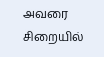அவரை சிறையில்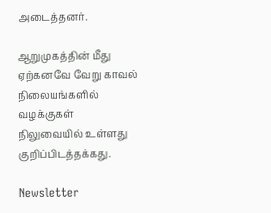அடைத்தனர்.

ஆறுமுகத்தின் மீது ஏற்கனவே வேறு காவல் நிலையங்களில் வழக்குகள் நிலுவையில் உள்ளது குறிப்பிடத்தக்கது.

Newsletter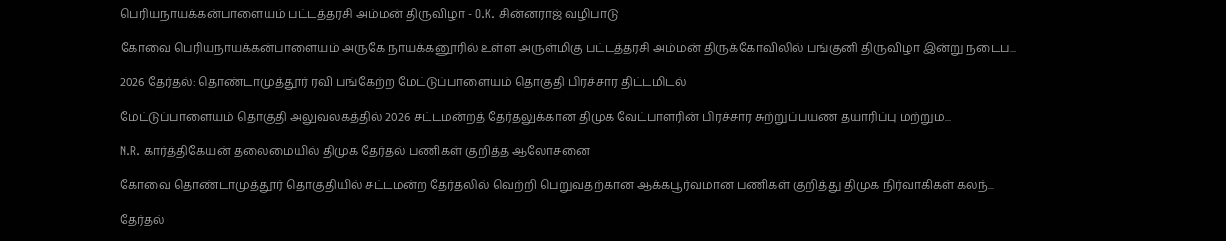பெரியநாயக்கன்பாளையம் பட்டத்தரசி அம்மன் திருவிழா - O.K. சின்னராஜ் வழிபாடு

கோவை பெரியநாயக்கன்பாளையம் அருகே நாயக்கனூரில் உள்ள அருள்மிகு பட்டத்தரசி அம்மன் திருக்கோவிலில் பங்குனி திருவிழா இன்று நடைப...

2026 தேர்தல்: தொண்டாமுத்தூர் ரவி பங்கேற்ற மேட்டுப்பாளையம் தொகுதி பிரச்சார திட்டமிடல்

மேட்டுப்பாளையம் தொகுதி அலுவலகத்தில் 2026 சட்டமன்றத் தேர்தலுக்கான திமுக வேட்பாளரின் பிரச்சார சுற்றுப்பயண தயாரிப்பு மற்றும...

N.R. கார்த்திகேயன் தலைமையில் திமுக தேர்தல் பணிகள் குறித்த ஆலோசனை

கோவை தொண்டாமுத்தூர் தொகுதியில் சட்டமன்ற தேர்தலில் வெற்றி பெறுவதற்கான ஆக்கபூர்வமான பணிகள் குறித்து திமுக நிர்வாகிகள் கலந்...

தேர்தல்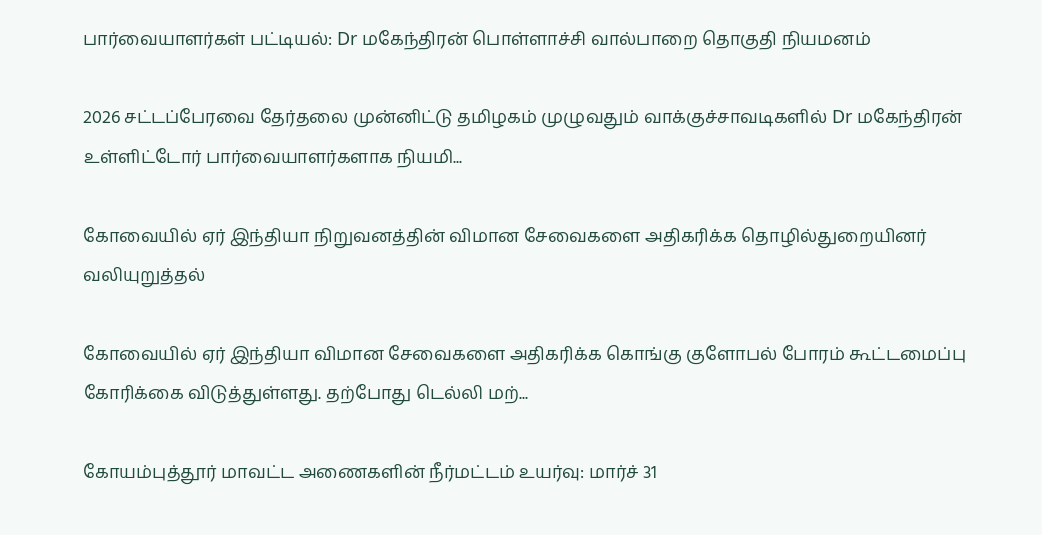பார்வையாளர்கள் பட்டியல்: Dr மகேந்திரன் பொள்ளாச்சி வால்பாறை தொகுதி நியமனம்

2026 சட்டப்பேரவை தேர்தலை முன்னிட்டு தமிழகம் முழுவதும் வாக்குச்சாவடிகளில் Dr மகேந்திரன் உள்ளிட்டோர் பார்வையாளர்களாக நியமி...

கோவையில் ஏர் இந்தியா நிறுவனத்தின் விமான சேவைகளை அதிகரிக்க தொழில்துறையினர் வலியுறுத்தல்

கோவையில் ஏர் இந்தியா விமான சேவைகளை அதிகரிக்க கொங்கு குளோபல் போரம் கூட்டமைப்பு கோரிக்கை விடுத்துள்ளது. தற்போது டெல்லி மற்...

கோயம்புத்தூர் மாவட்ட அணைகளின் நீர்மட்டம் உயர்வு: மார்ச் 31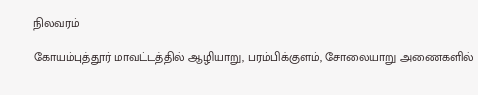நிலவரம்

கோயம்புத்தூர் மாவட்டத்தில் ஆழியாறு, பரம்பிக்குளம், சோலையாறு அணைகளில்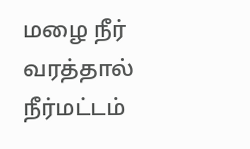மழை நீர் வரத்தால் நீர்மட்டம்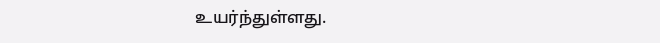உயர்ந்துள்ளது.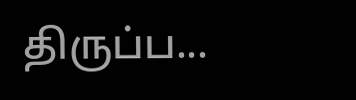திருப்ப...